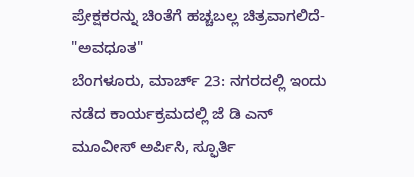ಪ್ರೇಕ್ಷಕರನ್ನು ಚಿಂತೆಗೆ ಹಚ್ಚಬಲ್ಲ ಚಿತ್ರವಾಗಲಿದೆ- "ಅವಧೂತ"
ಬೆಂಗಳೂರು, ಮಾರ್ಚ್ 23: ನಗರದಲ್ಲಿ ಇಂದು ನಡೆದ ಕಾರ್ಯಕ್ರಮದಲ್ಲಿ ಜೆ ಡಿ ಎನ್ ಮೂವೀಸ್ ಅರ್ಪಿಸಿ, ಸ್ಫೂರ್ತಿ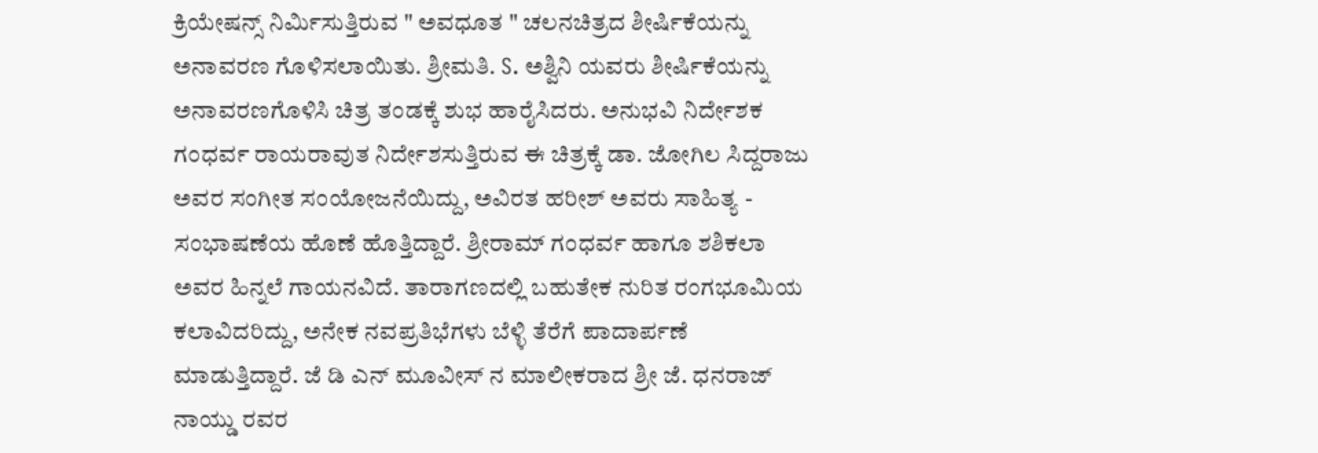ಕ್ರಿಯೇಷನ್ಸ್ ನಿರ್ಮಿಸುತ್ತಿರುವ " ಅವಧೂತ " ಚಲನಚಿತ್ರದ ಶೀರ್ಷಿಕೆಯನ್ನು ಅನಾವರಣ ಗೊಳಿಸಲಾಯಿತು. ಶ್ರೀಮತಿ. S. ಅಶ್ವಿನಿ ಯವರು ಶೀರ್ಷಿಕೆಯನ್ನು ಅನಾವರಣಗೊಳಿಸಿ ಚಿತ್ರ ತಂಡಕ್ಕೆ ಶುಭ ಹಾರೈಸಿದರು. ಅನುಭವಿ ನಿರ್ದೇಶಕ ಗಂಧರ್ವ ರಾಯರಾವುತ ನಿರ್ದೇಶಸುತ್ತಿರುವ ಈ ಚಿತ್ರಕ್ಕೆ ಡಾ. ಜೋಗಿಲ ಸಿದ್ದರಾಜು ಅವರ ಸಂಗೀತ ಸಂಯೋಜನೆಯಿದ್ದು, ಅವಿರತ ಹರೀಶ್ ಅವರು ಸಾಹಿತ್ಯ - ಸಂಭಾಷಣೆಯ ಹೊಣೆ ಹೊತ್ತಿದ್ದಾರೆ. ಶ್ರೀರಾಮ್ ಗಂಧರ್ವ ಹಾಗೂ ಶಶಿಕಲಾ ಅವರ ಹಿನ್ನಲೆ ಗಾಯನವಿದೆ. ತಾರಾಗಣದಲ್ಲಿ ಬಹುತೇಕ ನುರಿತ ರಂಗಭೂಮಿಯ ಕಲಾವಿದರಿದ್ದು, ಅನೇಕ ನವಪ್ರತಿಭೆಗಳು ಬೆಳ್ಳಿ ತೆರೆಗೆ ಪಾದಾರ್ಪಣೆ ಮಾಡುತ್ತಿದ್ದಾರೆ. ಜೆ ಡಿ ಎನ್ ಮೂವೀಸ್ ನ ಮಾಲೀಕರಾದ ಶ್ರೀ ಜೆ. ಧನರಾಜ್ ನಾಯ್ಡು ರವರ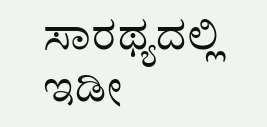ಸಾರಥ್ಯದಲ್ಲಿ ಇಡೀ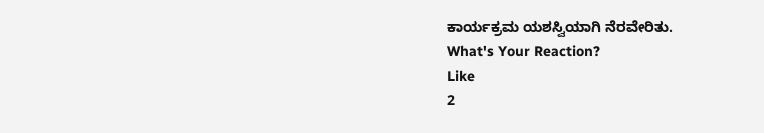ಕಾರ್ಯಕ್ರಮ ಯಶಸ್ವಿಯಾಗಿ ನೆರವೇರಿತು.
What's Your Reaction?
Like
2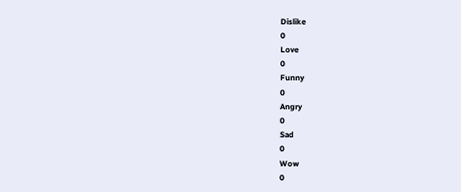Dislike
0
Love
0
Funny
0
Angry
0
Sad
0
Wow
0